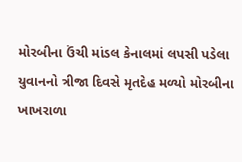મોરબીના ઉંચી માંડલ કેનાલમાં લપસી પડેલા યુવાનનો ત્રીજા દિવસે મૃતદેહ મળ્યો મોરબીના ખાખરાળા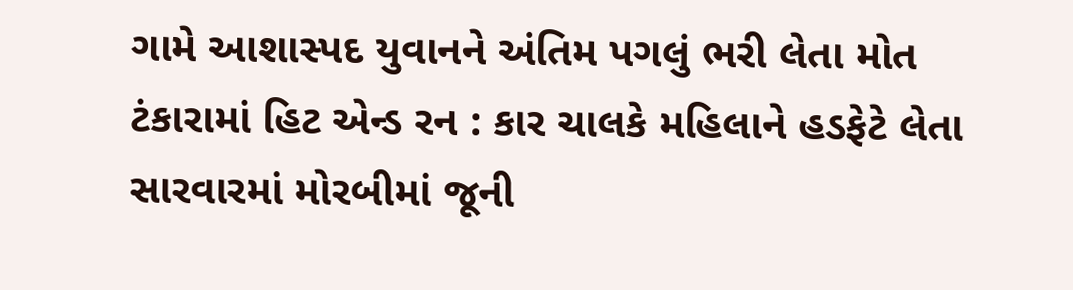ગામે આશાસ્પદ યુવાનને અંતિમ પગલું ભરી લેતા મોત ટંકારામાં હિટ એન્ડ રન : કાર ચાલકે મહિલાને હડફેટે લેતા સારવારમાં મોરબીમાં જૂની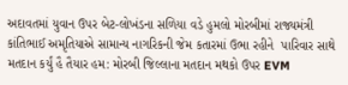અદાવતમાં યુવાન ઉપર બેટ-લોખંડના સળિયા વડે હુમલો મોરબીમાં રાજ્યમંત્રી કાંતિભાઈ અમૃતિયાએ સામાન્ય નાગરિકની જેમ કતારમાં ઉભા રહીને  પારિવાર સાથે મતદાન કર્યું હૈ તૈયાર હમ: મોરબી જિલ્લાના મતદાન મથકો ઉપર EVM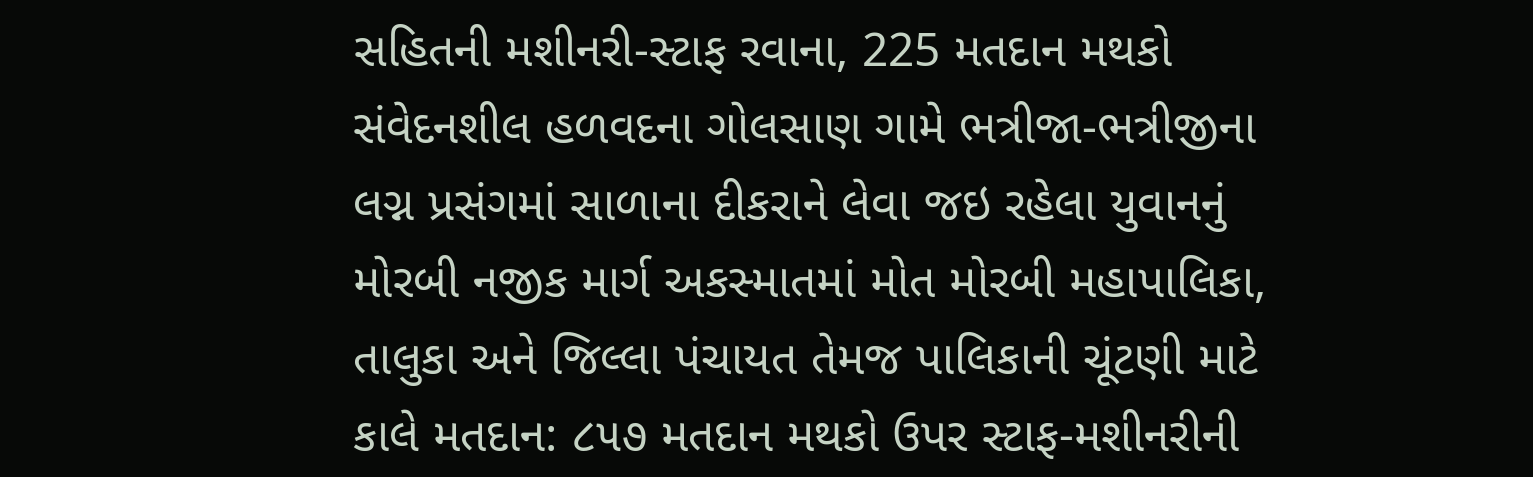સહિતની મશીનરી-સ્ટાફ રવાના, 225 મતદાન મથકો સંવેદનશીલ હળવદના ગોલસાણ ગામે ભત્રીજા-ભત્રીજીના લગ્ન પ્રસંગમાં સાળાના દીકરાને લેવા જઇ રહેલા યુવાનનું મોરબી નજીક માર્ગ અકસ્માતમાં મોત મોરબી મહાપાલિકા, તાલુકા અને જિલ્લા પંચાયત તેમજ પાલિકાની ચૂંટણી માટે કાલે મતદાન: ૮૫૭ મતદાન મથકો ઉપર સ્ટાફ-મશીનરીની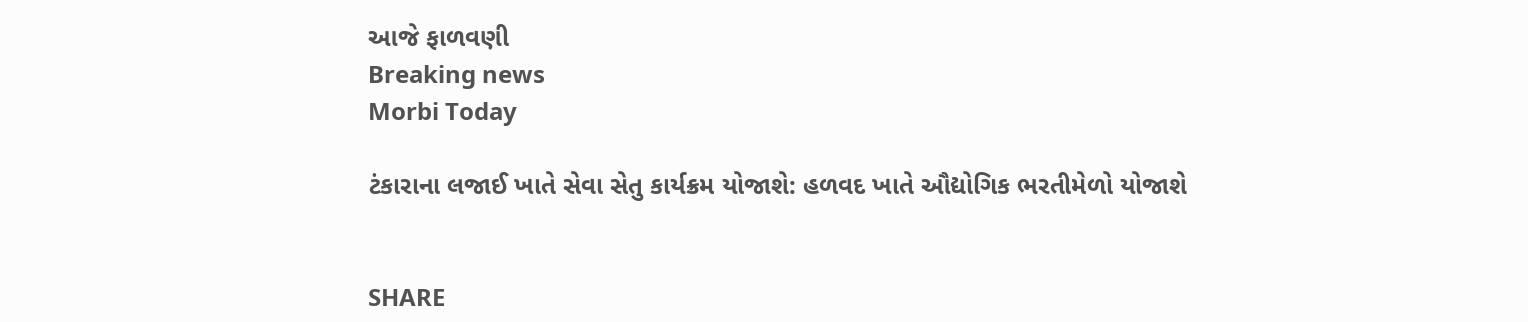આજે ફાળવણી
Breaking news
Morbi Today

ટંકારાના લજાઈ ખાતે સેવા સેતુ કાર્યક્રમ યોજાશે: હળવદ ખાતે ઔદ્યોગિક ભરતીમેળો યોજાશે


SHARE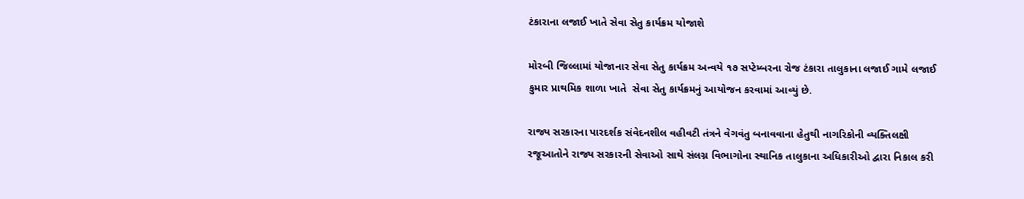ટંકારાના લજાઈ ખાતે સેવા સેતુ કાર્યક્રમ યોજાશે

મોરબી જિલ્લામાં યોજાનાર સેવા સેતુ કાર્યક્રમ અન્વયે ૧૭ સપ્ટેમ્બરના રોજ ટંકારા તાલુકાના લજાઈ ગામે લજાઈ કુમાર પ્રાથમિક શાળા ખાતે  સેવા સેતુ કાર્યક્રમનું આયોજન કરવામાં આવ્યું છે.

રાજ્ય સરકારના પારદર્શક સંવેદનશીલ વહીવટી તંત્રને વેગવંતુ બનાવવાના હેતુથી નાગરિકોની વ્યક્તિલક્ષી રજૂઆતોને રાજ્ય સરકારની સેવાઓ સાથે સંલગ્ન વિભાગોના સ્થાનિક તાલુકાના અધિકારીઓ દ્વારા નિકાલ કરી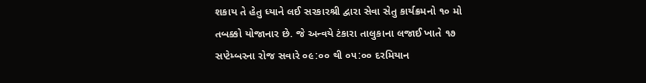શકાય તે હેતુ ધ્યાને લઈ સરકારશ્રી દ્વારા સેવા સેતુ કાર્યક્રમનો ૧૦ મો તબક્કો યોજાનાર છે. જે અન્વયે ટંકારા તાલુકાના લજાઈ ખાતે ૧૭ સપ્ટેમ્બરના રોજ સવારે ૦૯:૦૦ થી ૦૫:૦૦ દરમિયાન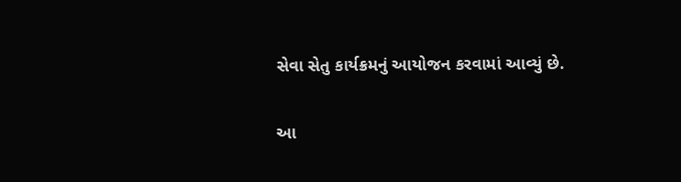સેવા સેતુ કાર્યક્રમનું આયોજન કરવામાં આવ્યું છે.

આ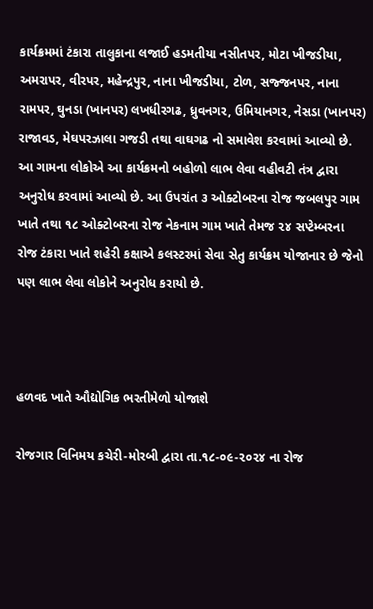કાર્યક્રમમાં ટંકારા તાલુકાના લજાઈ હડમતીયા નસીતપર, મોટા ખીજડીયા, અમરાપર, વીરપર, મહેન્દ્રપુર, નાના ખીજડીયા, ટોળ, સજ્જનપર, નાના રામપર, ઘુનડા (ખાનપર) લખધીરગઢ, ધ્રુવનગર, ઉમિયાનગર, નેસડા (ખાનપર) રાજાવડ, મેઘપરઝાલા ગજડી તથા વાઘગઢ નો સમાવેશ કરવામાં આવ્યો છે.  આ ગામના લોકોએ આ કાર્યક્રમનો બહોળો લાભ લેવા વહીવટી તંત્ર દ્વારા અનુરોધ કરવામાં આવ્યો છે. આ ઉપરાંત ૩ ઓક્ટોબરના રોજ જબલપુર ગામ ખાતે તથા ૧૮ ઓક્ટોબરના રોજ નેકનામ ગામ ખાતે તેમજ ૨૪ સપ્ટેમ્બરના રોજ ટંકારા ખાતે શહેરી કક્ષાએ કલસ્ટરમાં સેવા સેતુ કાર્યક્રમ યોજાનાર છે જેનો પણ લાભ લેવા લોકોને અનુરોધ કરાયો છે.



હળવદ ખાતે ઔદ્યોગિક ભરતીમેળો યોજાશે

રોજગાર વિનિમય કચેરી-મોરબી દ્વારા તા.૧૮-૦૯-૨૦૨૪ ના રોજ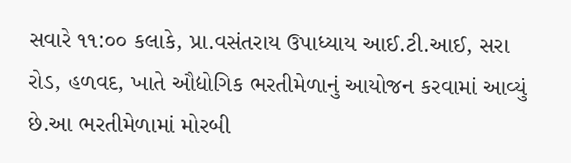સવારે ૧૧:૦૦ કલાકે, પ્રા.વસંતરાય ઉપાધ્યાય આઈ.ટી.આઈ, સરા રોડ, હળવદ, ખાતે ઔદ્યોગિક ભરતીમેળાનું આયોજન કરવામાં આવ્યું છે.આ ભરતીમેળામાં મોરબી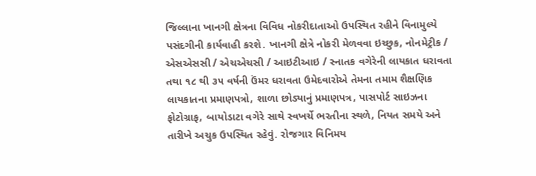જિલ્લાના ખાનગી ક્ષેત્રના વિવિધ નોકરીદાતાઓ ઉપસ્થિત રહીને વિનામુલ્યે પસંદગીની કાર્યવાહી કરશે. ખાનગી ક્ષેત્રે નોકરી મેળવવા ઇચ્છુક, નોનમેટ્રીક / એસએસસી / એચએચસી / આઇટીઆઇ / સ્નાતક વગેરેની લાયકાત ધરાવતા તથા ૧૮ થી ૩૫ વર્ષની ઉંમર ધરાવતા ઉમેદવારોએ તેમના તમામ શૈક્ષણિક લાયકાતના પ્રમાણપત્રો, શાળા છોડ્યાનું પ્રમાણપત્ર, પાસપોર્ટ સાઇઝના ફોટોગ્રાફ, બાયોડાટા વગેરે સાથે સ્વખર્ચે ભરતીના સ્થળે, નિયત સમયે અને તારીખે અચુક ઉપસ્થિત રહેવું. રોજગાર વિનિમય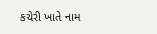કચેરી ખાતે નામ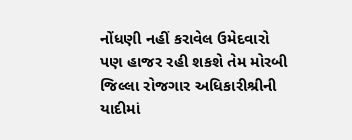નોંધણી નહીં કરાવેલ ઉમેદવારો પણ હાજર રહી શકશે તેમ મોરબી જિલ્લા રોજગાર અધિકારીશ્રીની યાદીમાં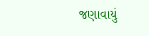જણાવાયું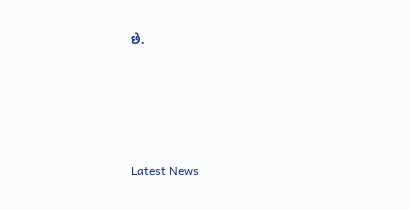છે.






Latest News